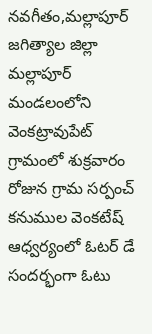నవగీతం,మల్లాపూర్
జగిత్యాల జిల్లా మల్లాపూర్ మండలంలోని వెంకట్రావుపేట్ గ్రామంలో శుక్రవారం రోజున గ్రామ సర్పంచ్ కనుముల వెంకటేష్ ఆధ్వర్యంలో ఓటర్ డే సందర్భంగా ఓటు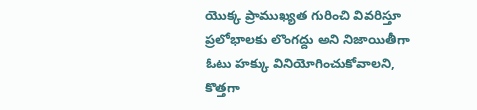యొక్క ప్రాముఖ్యత గురించి వివరిస్తూ ప్రలోభాలకు లొంగద్దు అని నిజాయితీగా ఓటు హక్కు వినియోగించుకోవాలని, కొత్తగా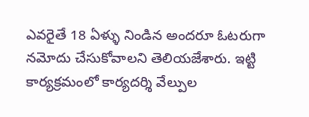ఎవరైతే 18 ఏళ్ళు నిండిన అందరూ ఓటరుగా నమోదు చేసుకోవాలని తెలియజేశారు. ఇట్టి కార్యక్రమంలో కార్యదర్శి వేల్పుల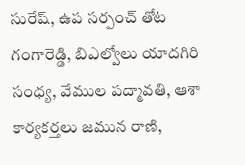సురేష్, ఉప సర్పంచ్ తోట గంగారెడ్డి, బిఎల్వోలు యాదగిరి సంధ్య, వేముల పద్మావతి, ఆశా కార్యకర్తలు జమున రాణి,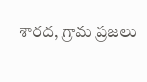శారద, గ్రామ ప్రజలు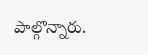పాల్గొన్నారు.